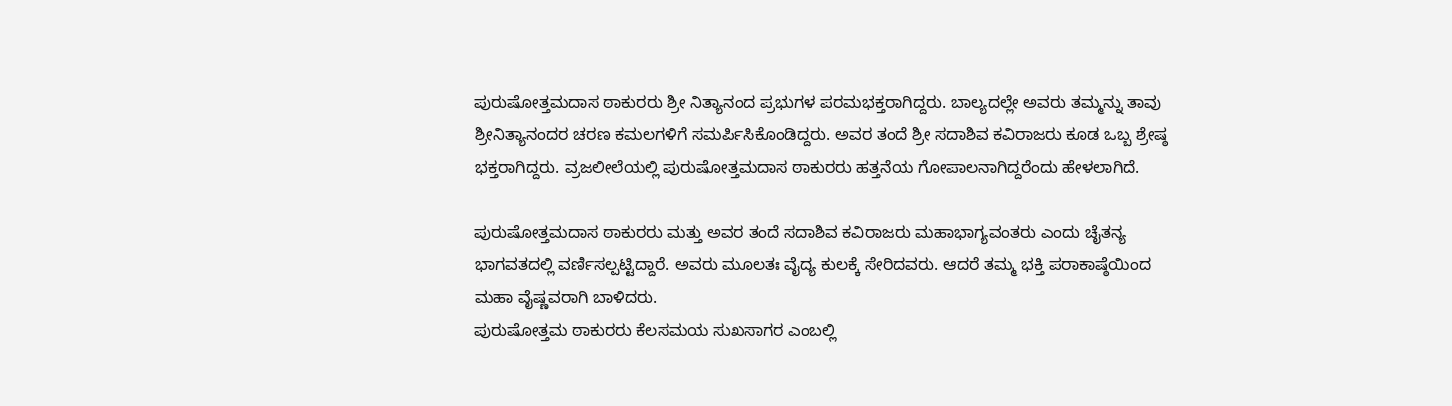ಪುರುಷೋತ್ತಮದಾಸ ಠಾಕುರರು ಶ್ರೀ ನಿತ್ಯಾನಂದ ಪ್ರಭುಗಳ ಪರಮಭಕ್ತರಾಗಿದ್ದರು. ಬಾಲ್ಯದಲ್ಲೇ ಅವರು ತಮ್ಮನ್ನು ತಾವು ಶ್ರೀನಿತ್ಯಾನಂದರ ಚರಣ ಕಮಲಗಳಿಗೆ ಸಮರ್ಪಿಸಿಕೊಂಡಿದ್ದರು. ಅವರ ತಂದೆ ಶ್ರೀ ಸದಾಶಿವ ಕವಿರಾಜರು ಕೂಡ ಒಬ್ಬ ಶ್ರೇಷ್ಠ ಭಕ್ತರಾಗಿದ್ದರು. ವ್ರಜಲೀಲೆಯಲ್ಲಿ ಪುರುಷೋತ್ತಮದಾಸ ಠಾಕುರರು ಹತ್ತನೆಯ ಗೋಪಾಲನಾಗಿದ್ದರೆಂದು ಹೇಳಲಾಗಿದೆ.

ಪುರುಷೋತ್ತಮದಾಸ ಠಾಕುರರು ಮತ್ತು ಅವರ ತಂದೆ ಸದಾಶಿವ ಕವಿರಾಜರು ಮಹಾಭಾಗ್ಯವಂತರು ಎಂದು ಚೈತನ್ಯ ಭಾಗವತದಲ್ಲಿ ವರ್ಣಿಸಲ್ಪಟ್ಟಿದ್ದಾರೆ. ಅವರು ಮೂಲತಃ ವೈದ್ಯ ಕುಲಕ್ಕೆ ಸೇರಿದವರು. ಆದರೆ ತಮ್ಮ ಭಕ್ತಿ ಪರಾಕಾಷ್ಠೆಯಿಂದ ಮಹಾ ವೈಷ್ಣವರಾಗಿ ಬಾಳಿದರು.
ಪುರುಷೋತ್ತಮ ಠಾಕುರರು ಕೆಲಸಮಯ ಸುಖಸಾಗರ ಎಂಬಲ್ಲಿ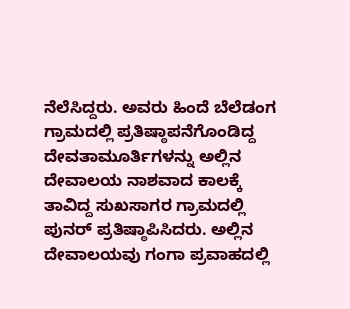ನೆಲೆಸಿದ್ದರು. ಅವರು ಹಿಂದೆ ಬೆಲೆಡಂಗ ಗ್ರಾಮದಲ್ಲಿ ಪ್ರತಿಷ್ಠಾಪನೆಗೊಂಡಿದ್ದ ದೇವತಾಮೂರ್ತಿಗಳನ್ನು ಅಲ್ಲಿನ ದೇವಾಲಯ ನಾಶವಾದ ಕಾಲಕ್ಕೆ ತಾವಿದ್ದ ಸುಖಸಾಗರ ಗ್ರಾಮದಲ್ಲಿ ಪುನರ್ ಪ್ರತಿಷ್ಠಾಪಿಸಿದರು. ಅಲ್ಲಿನ ದೇವಾಲಯವು ಗಂಗಾ ಪ್ರವಾಹದಲ್ಲಿ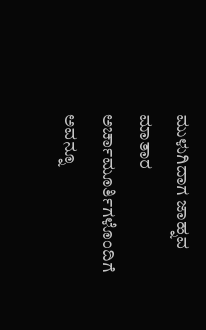ಮುಳುಗಿದಾಗ ಜಾಹ್ನವ ಮಾತಾರ ಅರ್ಚಾಮೂರ್ತಿಗಳೊಂದಿಗೆ ಅವನ್ನೂ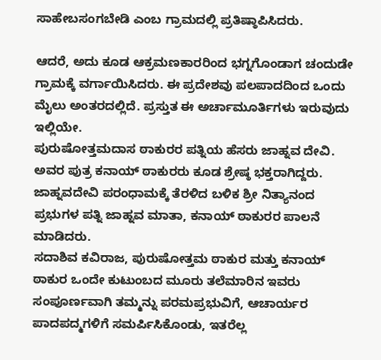ಸಾಹೇಬಸಂಗಬೇಡಿ ಎಂಬ ಗ್ರಾಮದಲ್ಲಿ ಪ್ರತಿಷ್ಠಾಪಿಸಿದರು.

ಆದರೆ, ಅದು ಕೂಡ ಆಕ್ರಮಣಕಾರರಿಂದ ಭಗ್ನಗೊಂಡಾಗ ಚಂದುಡೇ ಗ್ರಾಮಕ್ಕೆ ವರ್ಗಾಯಿಸಿದರು. ಈ ಪ್ರದೇಶವು ಪಲಪಾದದಿಂದ ಒಂದು ಮೈಲು ಅಂತರದಲ್ಲಿದೆ. ಪ್ರಸ್ತುತ ಈ ಅರ್ಚಾಮೂರ್ತಿಗಳು ಇರುವುದು ಇಲ್ಲಿಯೇ.
ಪುರುಷೋತ್ತಮದಾಸ ಠಾಕುರರ ಪತ್ನಿಯ ಹೆಸರು ಜಾಹ್ನವ ದೇವಿ. ಅವರ ಪುತ್ರ ಕನಾಯ್ ಠಾಕುರರು ಕೂಡ ಶ್ರೇಷ್ಠ ಭಕ್ತರಾಗಿದ್ದರು. ಜಾಹ್ನವದೇವಿ ಪರಂಧಾಮಕ್ಕೆ ತೆರಳಿದ ಬಳಿಕ ಶ್ರೀ ನಿತ್ಯಾನಂದ ಪ್ರಭುಗಳ ಪತ್ನಿ ಜಾಹ್ನವ ಮಾತಾ, ಕನಾಯ್ ಠಾಕುರರ ಪಾಲನೆ ಮಾಡಿದರು.
ಸದಾಶಿವ ಕವಿರಾಜ, ಪುರುಷೋತ್ತಮ ಠಾಕುರ ಮತ್ತು ಕನಾಯ್ ಠಾಕುರ ಒಂದೇ ಕುಟುಂಬದ ಮೂರು ತಲೆಮಾರಿನ ಇವರು ಸಂಪೂರ್ಣವಾಗಿ ತಮ್ಮನ್ನು ಪರಮಪ್ರಭುವಿಗೆ, ಆಚಾರ್ಯರ ಪಾದಪದ್ಮಗಳಿಗೆ ಸಮರ್ಪಿಸಿಕೊಂಡು, ಇತರೆಲ್ಲ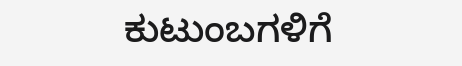ಕುಟುಂಬಗಳಿಗೆ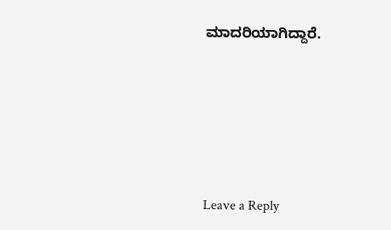ಮಾದರಿಯಾಗಿದ್ದಾರೆ.






Leave a Reply